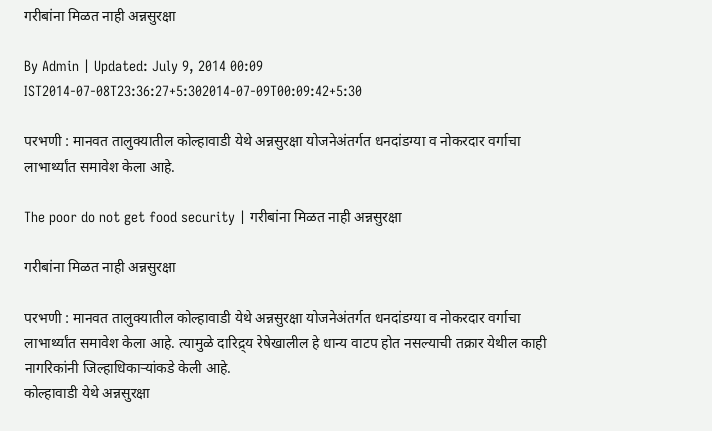गरीबांना मिळत नाही अन्नसुरक्षा

By Admin | Updated: July 9, 2014 00:09 IST2014-07-08T23:36:27+5:302014-07-09T00:09:42+5:30

परभणी : मानवत तालुक्यातील कोल्हावाडी येथे अन्नसुरक्षा योजनेअंतर्गत धनदांडग्या व नोकरदार वर्गाचा लाभार्थ्यांत समावेश केला आहे.

The poor do not get food security | गरीबांना मिळत नाही अन्नसुरक्षा

गरीबांना मिळत नाही अन्नसुरक्षा

परभणी : मानवत तालुक्यातील कोल्हावाडी येथे अन्नसुरक्षा योजनेअंतर्गत धनदांडग्या व नोकरदार वर्गाचा लाभार्थ्यांत समावेश केला आहे. त्यामुळे दारिद्र्य रेषेखालील हे धान्य वाटप होत नसल्याची तक्रार येथील काही नागरिकांनी जिल्हाधिकाऱ्यांकडे केली आहे.
कोल्हावाडी येथे अन्नसुरक्षा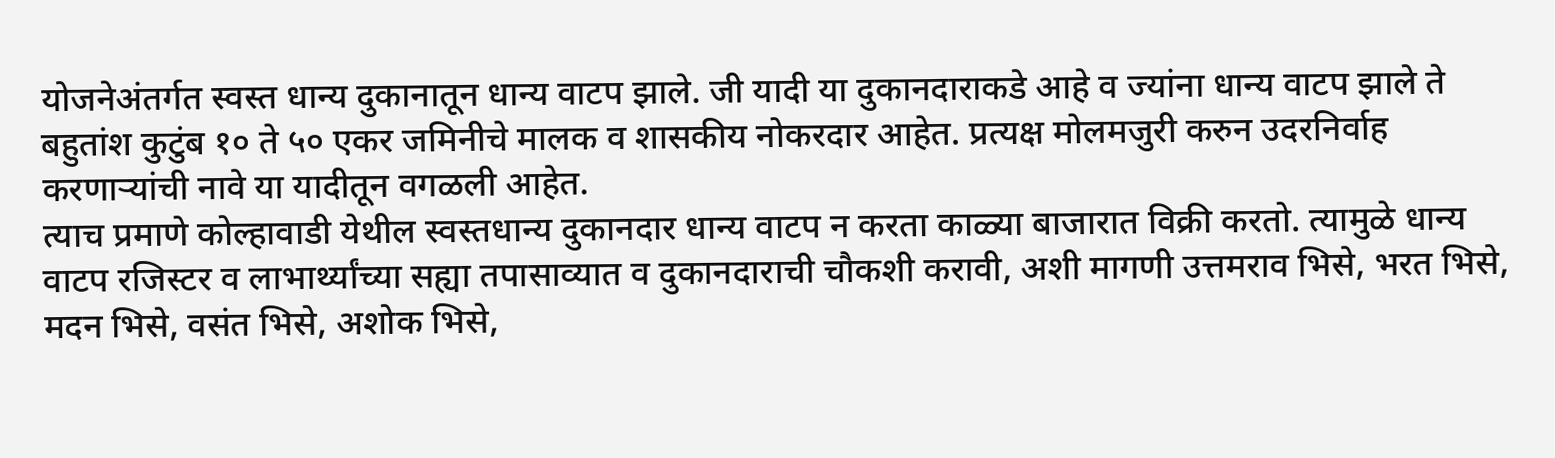योजनेअंतर्गत स्वस्त धान्य दुकानातून धान्य वाटप झाले. जी यादी या दुकानदाराकडे आहे व ज्यांना धान्य वाटप झाले ते बहुतांश कुटुंब १० ते ५० एकर जमिनीचे मालक व शासकीय नोकरदार आहेत. प्रत्यक्ष मोलमजुरी करुन उदरनिर्वाह करणाऱ्यांची नावे या यादीतून वगळली आहेत.
त्याच प्रमाणे कोल्हावाडी येथील स्वस्तधान्य दुकानदार धान्य वाटप न करता काळ्या बाजारात विक्री करतो. त्यामुळे धान्य वाटप रजिस्टर व लाभार्थ्यांच्या सह्या तपासाव्यात व दुकानदाराची चौकशी करावी, अशी मागणी उत्तमराव भिसे, भरत भिसे, मदन भिसे, वसंत भिसे, अशोक भिसे,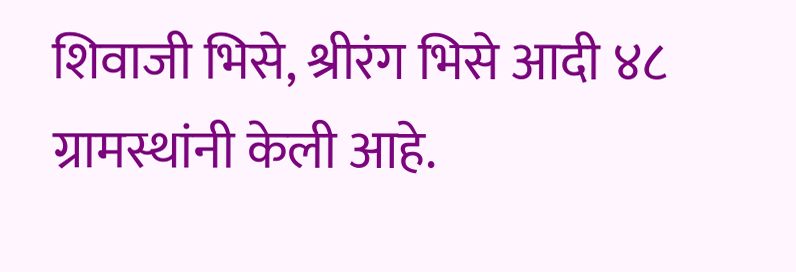शिवाजी भिसे, श्रीरंग भिसे आदी ४८ ग्रामस्थांनी केली आहे.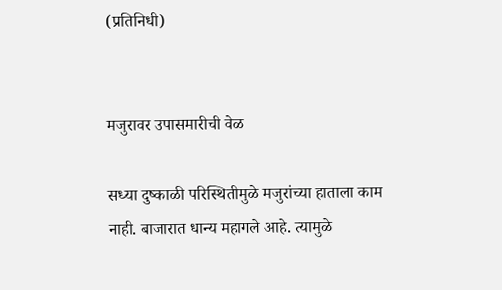(प्रतिनिधी)


मजुरावर उपासमारीची वेळ

सध्या दुष्काळी परिस्थितीमुळे मजुरांच्या हाताला काम नाही. बाजारात धान्य महागले आहे. त्यामुळे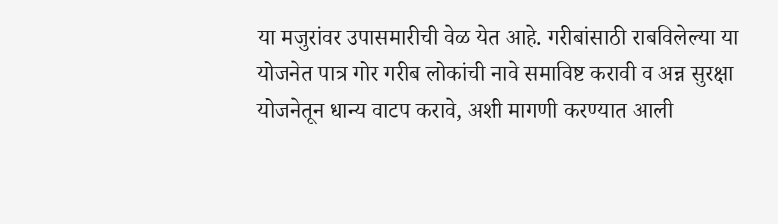या मजुरांवर उपासमारीची वेळ येत आहे. गरीबांसाठी राबविलेल्या या योजनेत पात्र गोर गरीब लोकांची नावे समाविष्ट करावी व अन्न सुरक्षा योजनेतून धान्य वाटप करावे, अशी मागणी करण्यात आली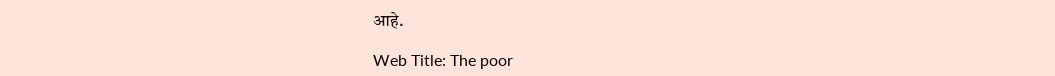आहे.

Web Title: The poor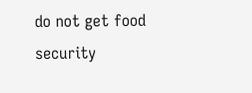do not get food security